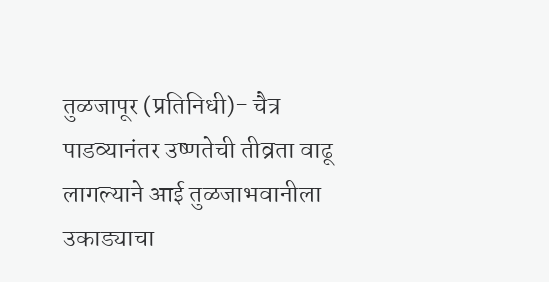तुळजापूर (प्रतिनिधी)- चैत्र पाडव्यानंतर उष्णतेची तीव्रता वाढू लागल्याने आई तुळजाभवानीला उकाड्याचा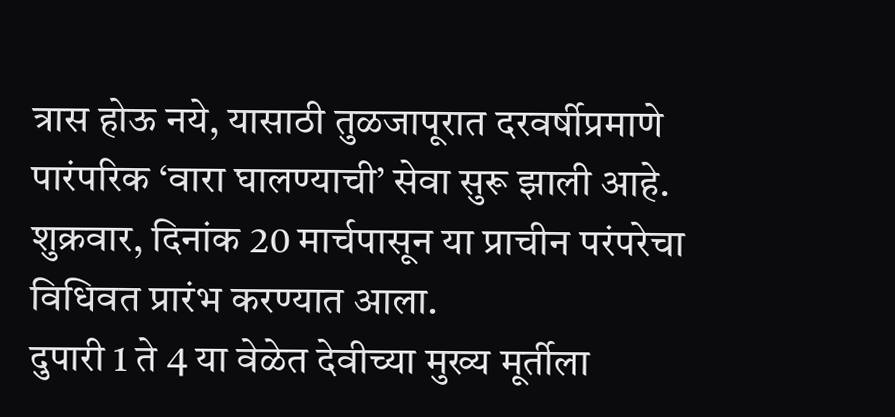त्रास होऊ नये, यासाठी तुळजापूरात दरवर्षीप्रमाणे पारंपरिक ‘वारा घालण्याची’ सेवा सुरू झाली आहे. शुक्रवार, दिनांक 20 मार्चपासून या प्राचीन परंपरेचा विधिवत प्रारंभ करण्यात आला.
दुपारी 1 ते 4 या वेळेत देवीच्या मुख्य मूर्तीला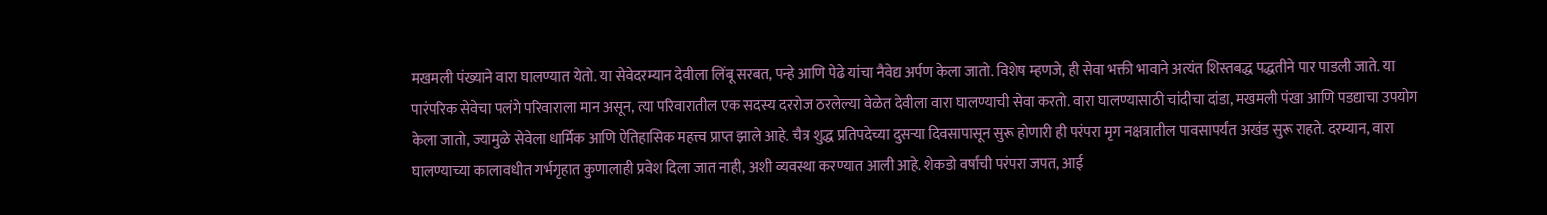मखमली पंख्याने वारा घालण्यात येतो. या सेवेदरम्यान देवीला लिंबू सरबत, पन्हे आणि पेढे यांचा नैवेद्य अर्पण केला जातो. विशेष म्हणजे, ही सेवा भक्ती भावाने अत्यंत शिस्तबद्ध पद्धतीने पार पाडली जाते. या पारंपरिक सेवेचा पलंगे परिवाराला मान असून, त्या परिवारातील एक सदस्य दररोज ठरलेल्या वेळेत देवीला वारा घालण्याची सेवा करतो. वारा घालण्यासाठी चांदीचा दांडा, मखमली पंखा आणि पडद्याचा उपयोग केला जातो, ज्यामुळे सेवेला धार्मिक आणि ऐतिहासिक महत्त्व प्राप्त झाले आहे. चैत्र शुद्ध प्रतिपदेच्या दुसऱ्या दिवसापासून सुरू होणारी ही परंपरा मृग नक्षत्रातील पावसापर्यंत अखंड सुरू राहते. दरम्यान, वारा घालण्याच्या कालावधीत गर्भगृहात कुणालाही प्रवेश दिला जात नाही, अशी व्यवस्था करण्यात आली आहे. शेकडो वर्षांची परंपरा जपत, आई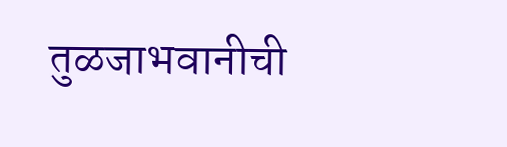तुळजाभवानीची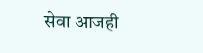सेवा आजही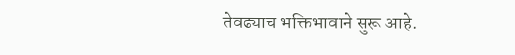तेवढ्याच भक्तिभावाने सुरू आहे.